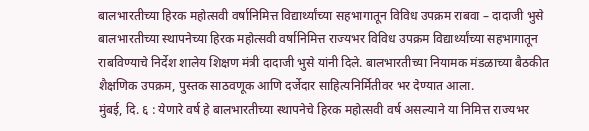बालभारतीच्या हिरक महोत्सवी वर्षानिमित्त विद्यार्थ्यांच्या सहभागातून विविध उपक्रम राबवा – दादाजी भुसे
बालभारतीच्या स्थापनेच्या हिरक महोत्सवी वर्षानिमित्त राज्यभर विविध उपक्रम विद्यार्थ्यांच्या सहभागातून राबविण्याचे निर्देश शालेय शिक्षण मंत्री दादाजी भुसे यांनी दिले. बालभारतीच्या नियामक मंडळाच्या बैठकीत शैक्षणिक उपक्रम, पुस्तक साठवणूक आणि दर्जेदार साहित्यनिर्मितीवर भर देण्यात आला.
मुंबई, दि. ६ : येणारे वर्ष हे बालभारतीच्या स्थापनेचे हिरक महोत्सवी वर्ष असल्याने या निमित्त राज्यभर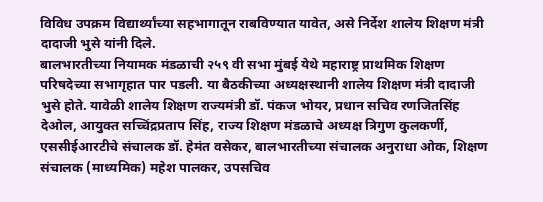विविध उपक्रम विद्यार्थ्यांच्या सहभागातून राबविण्यात यावेत, असे निर्देश शालेय शिक्षण मंत्री दादाजी भुसे यांनी दिले.
बालभारतीच्या नियामक मंडळाची २५९ वी सभा मुंबई येथे महाराष्ट्र प्राथमिक शिक्षण परिषदेच्या सभागृहात पार पडली. या बैठकीच्या अध्यक्षस्थानी शालेय शिक्षण मंत्री दादाजी भुसे होते. यावेळी शालेय शिक्षण राज्यमंत्री डॉ. पंकज भोयर, प्रधान सचिव रणजितसिंह देओल, आयुक्त सच्चिंद्रप्रताप सिंह, राज्य शिक्षण मंडळाचे अध्यक्ष त्रिगुण कुलकर्णी, एससीईआरटीचे संचालक डॉ. हेमंत वसेकर, बालभारतीच्या संचालक अनुराधा ओक, शिक्षण संचालक (माध्यमिक) महेश पालकर, उपसचिव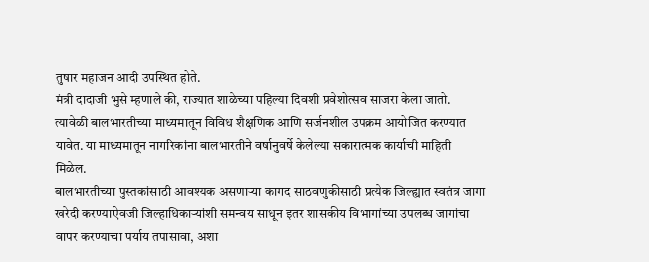तुषार महाजन आदी उपस्थित होते.
मंत्री दादाजी भुसे म्हणाले की, राज्यात शाळेच्या पहिल्या दिवशी प्रवेशोत्सव साजरा केला जातो. त्यावेळी बालभारतीच्या माध्यमातून विविध शैक्षणिक आणि सर्जनशील उपक्रम आयोजित करण्यात यावेत. या माध्यमातून नागरिकांना बालभारतीने वर्षानुवर्षे केलेल्या सकारात्मक कार्याची माहिती मिळेल.
बालभारतीच्या पुस्तकांसाठी आवश्यक असणाऱ्या कागद साठवणुकीसाठी प्रत्येक जिल्ह्यात स्वतंत्र जागा खरेदी करण्याऐवजी जिल्हाधिकाऱ्यांशी समन्वय साधून इतर शासकीय विभागांच्या उपलब्ध जागांचा वापर करण्याचा पर्याय तपासावा, अशा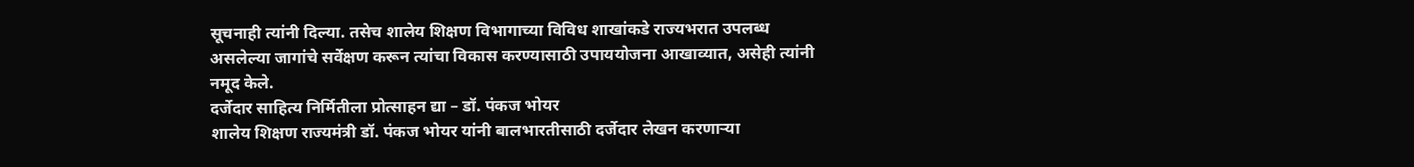सूचनाही त्यांनी दिल्या. तसेच शालेय शिक्षण विभागाच्या विविध शाखांकडे राज्यभरात उपलब्ध असलेल्या जागांचे सर्वेक्षण करून त्यांचा विकास करण्यासाठी उपाययोजना आखाव्यात, असेही त्यांनी नमूद केले.
दर्जेदार साहित्य निर्मितीला प्रोत्साहन द्या – डॉ. पंकज भोयर
शालेय शिक्षण राज्यमंत्री डॉ. पंकज भोयर यांनी बालभारतीसाठी दर्जेदार लेखन करणाऱ्या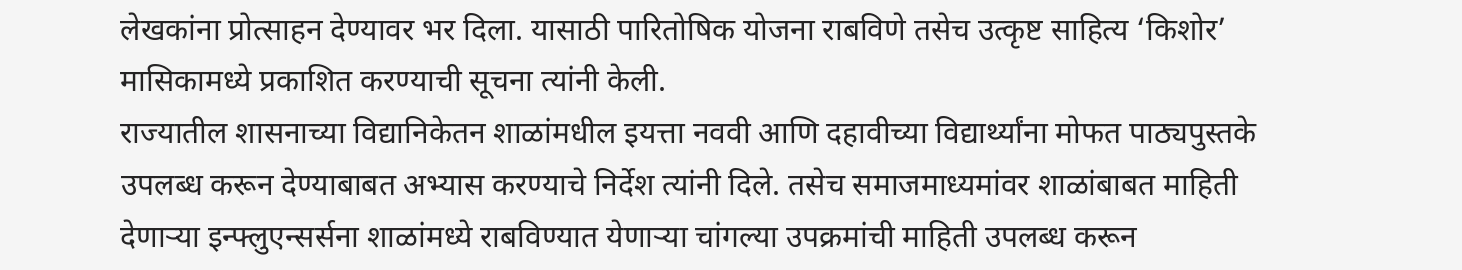लेखकांना प्रोत्साहन देण्यावर भर दिला. यासाठी पारितोषिक योजना राबविणे तसेच उत्कृष्ट साहित्य ‘किशोर’ मासिकामध्ये प्रकाशित करण्याची सूचना त्यांनी केली.
राज्यातील शासनाच्या विद्यानिकेतन शाळांमधील इयत्ता नववी आणि दहावीच्या विद्यार्थ्यांना मोफत पाठ्यपुस्तके उपलब्ध करून देण्याबाबत अभ्यास करण्याचे निर्देश त्यांनी दिले. तसेच समाजमाध्यमांवर शाळांबाबत माहिती देणाऱ्या इन्फ्लुएन्सर्सना शाळांमध्ये राबविण्यात येणाऱ्या चांगल्या उपक्रमांची माहिती उपलब्ध करून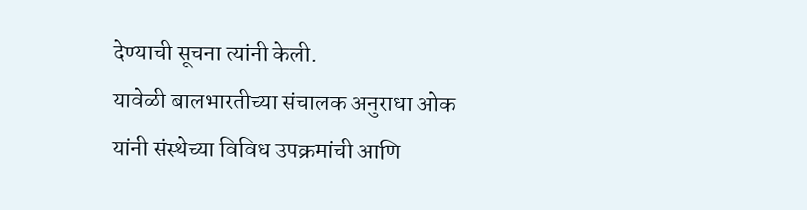देण्याची सूचना त्यांनी केली.
यावेळी बालभारतीच्या संचालक अनुराधा ओक यांनी संस्थेच्या विविध उपक्रमांची आणि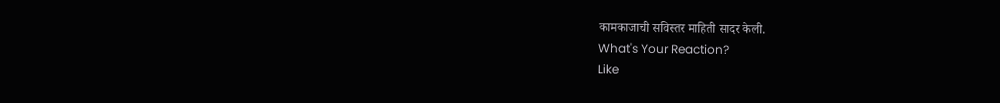कामकाजाची सविस्तर माहिती सादर केली.
What's Your Reaction?
Like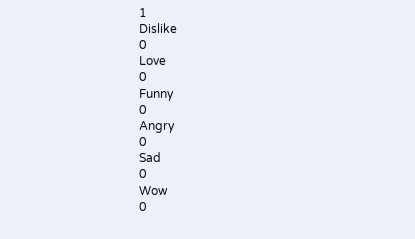1
Dislike
0
Love
0
Funny
0
Angry
0
Sad
0
Wow
0